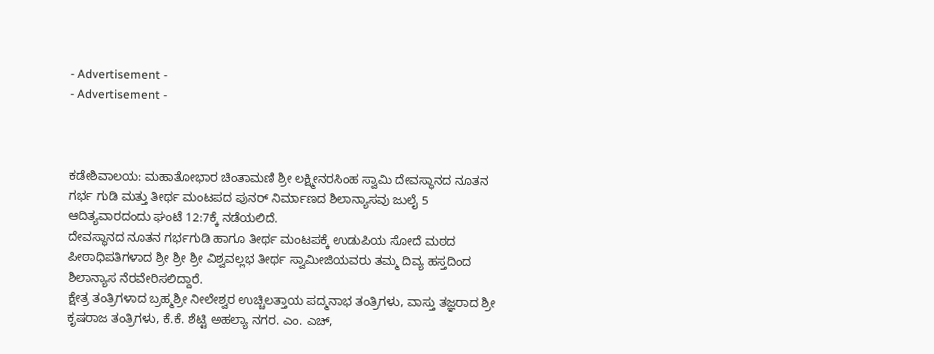- Advertisement -
- Advertisement -



ಕಡೇಶಿವಾಲಯ: ಮಹಾತೋಭಾರ ಚಿಂತಾಮಣಿ ಶ್ರೀ ಲಕ್ಷ್ಮೀನರಸಿಂಹ ಸ್ವಾಮಿ ದೇವಸ್ಥಾನದ ನೂತನ ಗರ್ಭ ಗುಡಿ ಮತ್ತು ತೀರ್ಥ ಮಂಟಪದ ಪುನರ್ ನಿರ್ಮಾಣದ ಶಿಲಾನ್ಯಾಸವು ಜುಲೈ 5 ಆದಿತ್ಯವಾರದಂದು ಘಂಟೆ 12:7ಕ್ಕೆ ನಡೆಯಲಿದೆ.
ದೇವಸ್ಥಾನದ ನೂತನ ಗರ್ಭಗುಡಿ ಹಾಗೂ ತೀರ್ಥ ಮಂಟಪಕ್ಕೆ ಉಡುಪಿಯ ಸೋದೆ ಮಠದ ಪೀಠಾಧಿಪತಿಗಳಾದ ಶ್ರೀ ಶ್ರೀ ಶ್ರೀ ವಿಶ್ವವಲ್ಲಭ ತೀರ್ಥ ಸ್ವಾಮೀಜಿಯವರು ತಮ್ಮ ದಿವ್ಯ ಹಸ್ತದಿಂದ ಶಿಲಾನ್ಯಾಸ ನೆರವೇರಿಸಲಿದ್ದಾರೆ.
ಕ್ಷೇತ್ರ ತಂತ್ರಿಗಳಾದ ಬ್ರಹ್ಮಶ್ರೀ ನೀಲೇಶ್ವರ ಉಚ್ಚಿಲತ್ತಾಯ ಪದ್ಮನಾಭ ತಂತ್ರಿಗಳು, ವಾಸ್ತು ತಜ್ಞರಾದ ಶ್ರೀ ಕೃಷರಾಜ ತಂತ್ರಿಗಳು, ಕೆ.ಕೆ. ಶೆಟ್ಟಿ ಅಹಲ್ಯಾ ನಗರ. ಎಂ. ಎಚ್,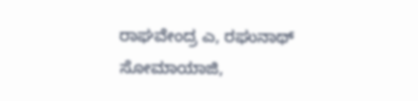ರಾಘವೇಂದ್ರ ಎ, ರಘುನಾಥ್ ಸೋಮಾಯಾಜಿ,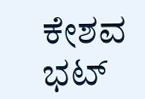ಕೇಶವ ಭಟ್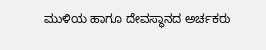ಮುಳಿಯ ಹಾಗೂ ದೇವಸ್ಥಾನದ ಅರ್ಚಕರು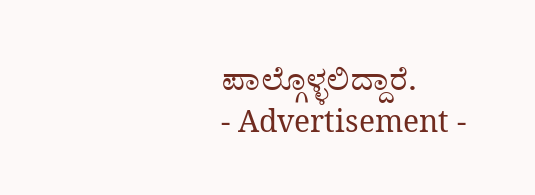ಪಾಲ್ಗೊಳ್ಳಲಿದ್ದಾರೆ.
- Advertisement -